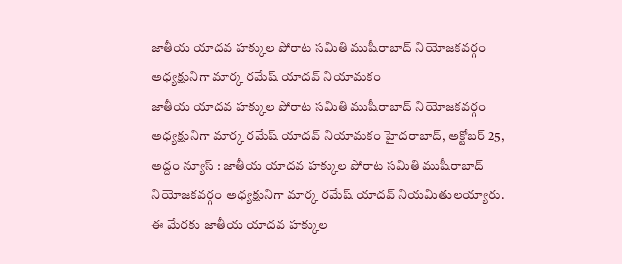జాతీయ యాదవ హక్కుల పోరాట సమితి ముషీరాబాద్ నియోజకవర్గం అధ్యక్షునిగా మార్క రమేష్ యాదవ్ నియామకం
జాతీయ యాదవ హక్కుల పోరాట సమితి ముషీరాబాద్ నియోజకవర్గం అధ్యక్షునిగా మార్క రమేష్ యాదవ్ నియామకం హైదరాబాద్, అక్టోబర్ 25, అద్దం న్యూస్ : జాతీయ యాదవ హక్కుల పోరాట సమితి ముషీరాబాద్ నియోజకవర్గం అధ్యక్షునిగా మార్క రమేష్ యాదవ్ నియమితులయ్యారు. ఈ మేరకు జాతీయ యాదవ హక్కుల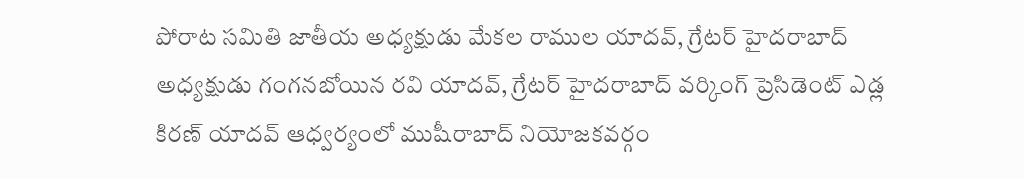పోరాట సమితి జాతీయ అధ్యక్షుడు మేకల రాముల యాదవ్, గ్రేటర్ హైదరాబాద్ అధ్యక్షుడు గంగనబోయిన రవి యాదవ్, గ్రేటర్ హైదరాబాద్ వర్కింగ్ ప్రెసిడెంట్ ఎడ్ల కిరణ్ యాదవ్ ఆధ్వర్యంలో ముషీరాబాద్ నియోజకవర్గం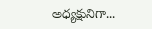అధ్యక్షునిగా...